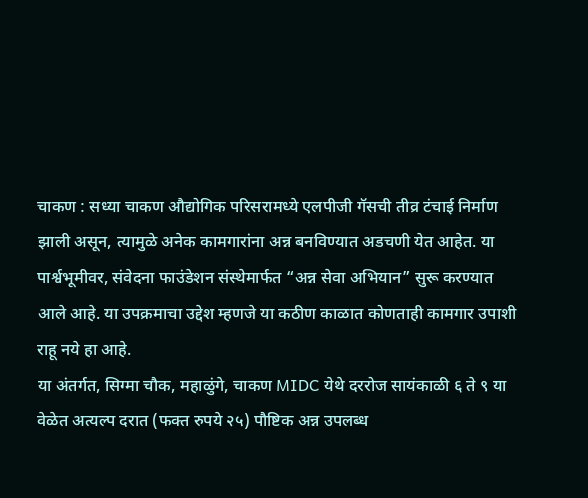चाकण : सध्या चाकण औद्योगिक परिसरामध्ये एलपीजी गॅसची तीव्र टंचाई निर्माण झाली असून, त्यामुळे अनेक कामगारांना अन्न बनविण्यात अडचणी येत आहेत. या पार्श्वभूमीवर, संवेदना फाउंडेशन संस्थेमार्फत “अन्न सेवा अभियान” सुरू करण्यात आले आहे. या उपक्रमाचा उद्देश म्हणजे या कठीण काळात कोणताही कामगार उपाशी राहू नये हा आहे.
या अंतर्गत, सिग्मा चौक, महाळुंगे, चाकण MIDC येथे दररोज सायंकाळी ६ ते ९ या वेळेत अत्यल्प दरात (फक्त रुपये २५) पौष्टिक अन्न उपलब्ध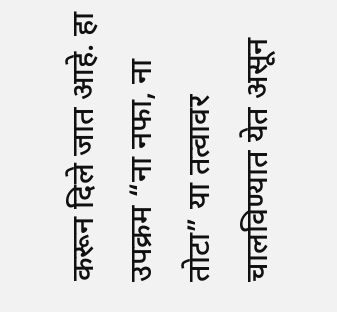करून दिले जात आहे. हा उपक्रम “ना नफा, ना तोटा” या तत्वावर चालविण्यात येत असून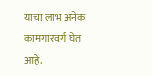याचा लाभ अनेक कामगारवर्ग घेत आहे.